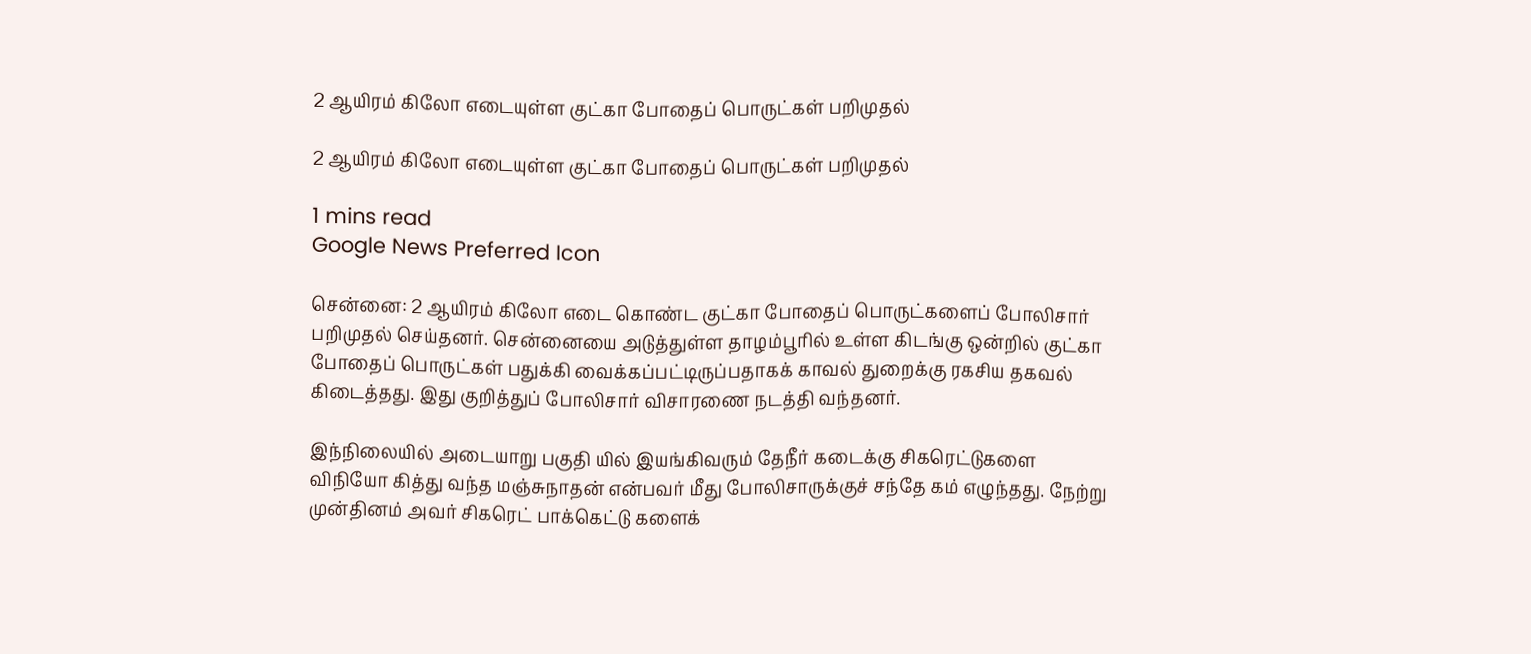2 ஆயிரம் கிலோ எடையுள்ள குட்கா போதைப் பொருட்கள் பறிமுதல்

2 ஆயிரம் கிலோ எடையுள்ள குட்கா போதைப் பொருட்கள் பறிமுதல்

1 mins read
Google News Preferred Icon

சென்னை: 2 ஆயிரம் கிலோ எடை கொண்ட குட்கா போதைப் பொருட்களைப் போலிசார் பறிமுதல் செய்தனர். சென்னையை அடுத்துள்ள தாழம்பூரில் உள்ள கிடங்கு ஒன்றில் குட்கா போதைப் பொருட்கள் பதுக்கி வைக்கப்பட்டிருப்பதாகக் காவல் துறைக்கு ரகசிய தகவல் கிடைத்தது. இது குறித்துப் போலிசார் விசாரணை நடத்தி வந்தனர்.

இந்நிலையில் அடையாறு பகுதி யில் இயங்கிவரும் தேநீர் கடைக்கு சிகரெட்டுகளை விநியோ கித்து வந்த மஞ்சுநாதன் என்பவர் மீது போலிசாருக்குச் சந்தே கம் எழுந்தது. நேற்று முன்தினம் அவர் சிகரெட் பாக்கெட்டு களைக்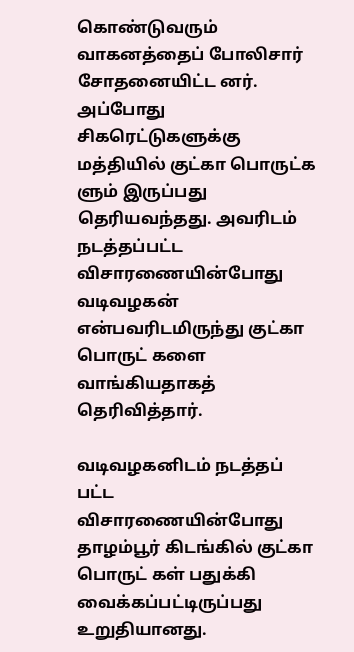கொண்டுவரும் வாகனத்தைப் போலிசார் சோதனையிட்ட னர். அப்போது சிகரெட்டுகளுக்கு மத்தியில் குட்கா பொருட்க ளும் இருப்பது தெரியவந்தது. அவரிடம் நடத்தப்பட்ட விசாரணையின்போது வடிவழகன் என்பவரிடமிருந்து குட்கா பொருட் களை வாங்கியதாகத் தெரிவித்தார்.

வடிவழகனிடம் நடத்தப் பட்ட விசாரணையின்போது தாழம்பூர் கிடங்கில் குட்கா பொருட் கள் பதுக்கி வைக்கப்பட்டிருப்பது உறுதியானது.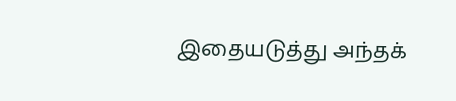இதையடுத்து அந்தக்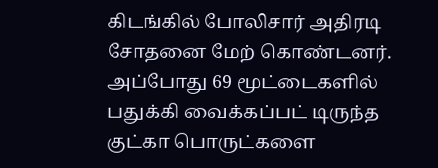கிடங்கில் போலிசார் அதிரடி சோதனை மேற் கொண்டனர். அப்போது 69 மூட்டைகளில் பதுக்கி வைக்கப்பட் டிருந்த குட்கா பொருட்களை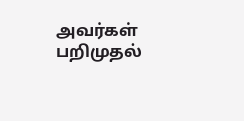அவர்கள் பறிமுதல்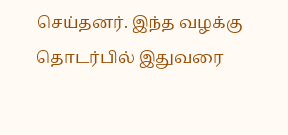செய்தனர். இந்த வழக்கு தொடர்பில் இதுவரை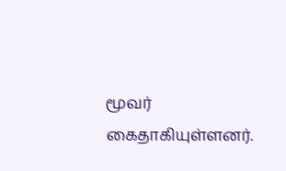மூவர் கைதாகியுள்ளனர்.